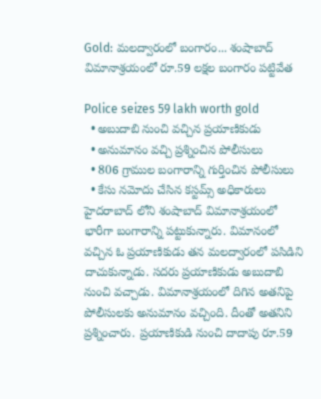Gold: మలద్వారంలో బంగారం... శంషాబాద్ విమానాశ్రయంలో రూ.59 లక్షల బంగారం పట్టివేత

Police seizes 59 lakh worth gold
  • అబుదాబి నుంచి వచ్చిన ప్రయాణికుడు
  • అనుమానం వచ్చి ప్రశ్నించిన పోలీసులు
  • 806 గ్రాముల బంగారాన్ని గుర్తించిన పోలీసులు
  • కేసు నమోదు చేసిన కస్టమ్స్ అధికారులు
హైదరాబాద్ లోని శంషాబాద్ విమానాశ్రయంలో భారీగా బంగారాన్ని పట్టుకున్నారు. విమానంలో వచ్చిన ఓ ప్రయాణికుడు తన మలద్వారంలో పసిడిని దాచుకున్నాడు. సదరు ప్రయాణికుడు అబుదాబి నుంచి వచ్చాడు. విమానాశ్రయంలో దిగిన అతనిపై పోలీసులకు అనుమానం వచ్చింది. దీంతో అతనిని ప్రశ్నించారు. ప్రయాణికుడి నుంచి దాదాపు రూ.59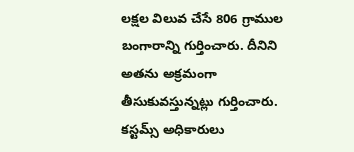లక్షల విలువ చేసే 806 గ్రాముల బంగారాన్ని గుర్తించారు. దీనిని అతను అక్రమంగా తీసుకువస్తున్నట్లు గుర్తించారు. కస్టమ్స్ అధికారులు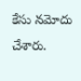కేసు నమోదు చేశారు.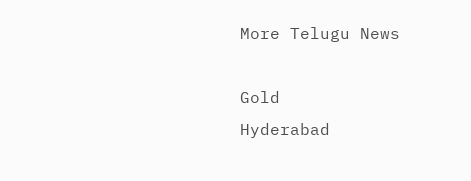More Telugu News

Gold
Hyderabad